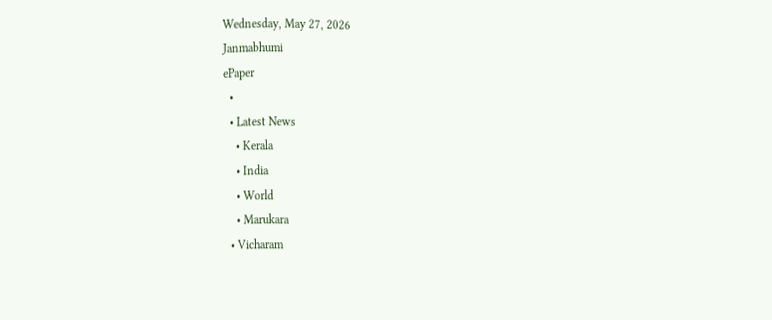Wednesday, May 27, 2026
Janmabhumi
ePaper
  •
  • Latest News
    • Kerala
    • India
    • World
    • Marukara
  • Vicharam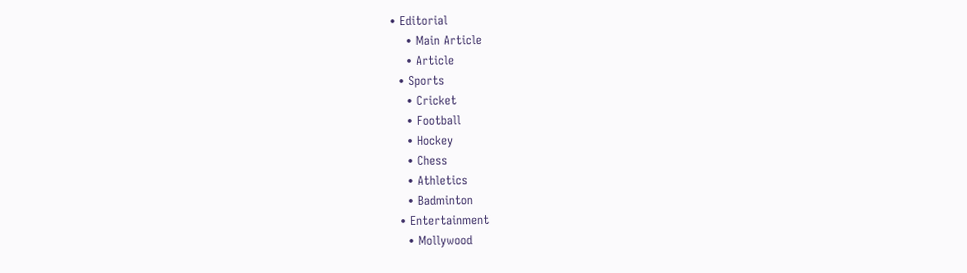• Editorial
    • Main Article
    • Article
  • Sports
    • Cricket
    • Football
    • Hockey
    • Chess
    • Athletics
    • Badminton
  • Entertainment
    • Mollywood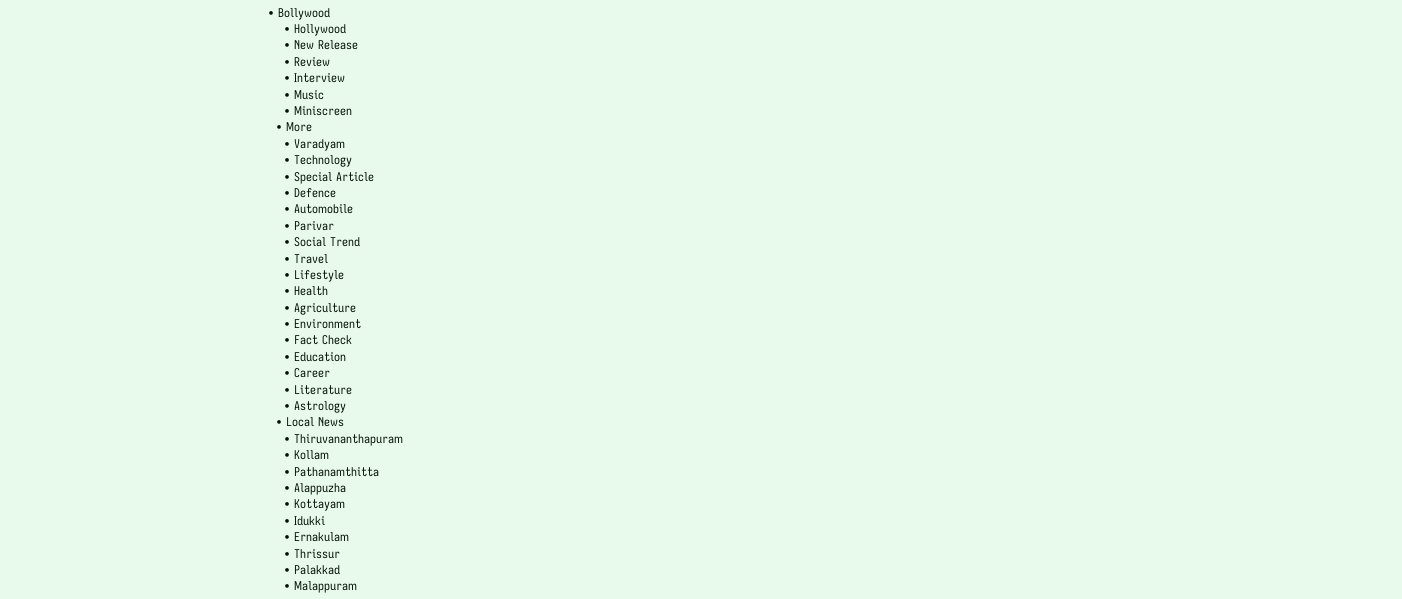• Bollywood
    • Hollywood
    • New Release
    • Review
    • Interview
    • Music
    • Miniscreen
  • More
    • Varadyam
    • Technology
    • Special Article
    • Defence
    • Automobile
    • Parivar
    • Social Trend
    • Travel
    • Lifestyle
    • Health
    • Agriculture
    • Environment
    • Fact Check
    • Education
    • Career
    • Literature
    • Astrology
  • Local News
    • Thiruvananthapuram
    • Kollam
    • Pathanamthitta
    • Alappuzha
    • Kottayam
    • Idukki
    • Ernakulam
    • Thrissur
    • Palakkad
    • Malappuram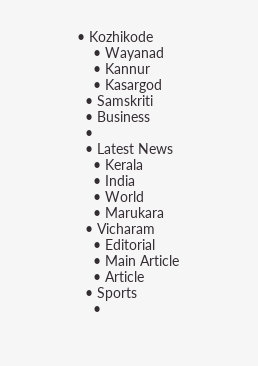• Kozhikode
    • Wayanad
    • Kannur
    • Kasargod
  • Samskriti
  • Business
  •
  • Latest News
    • Kerala
    • India
    • World
    • Marukara
  • Vicharam
    • Editorial
    • Main Article
    • Article
  • Sports
    •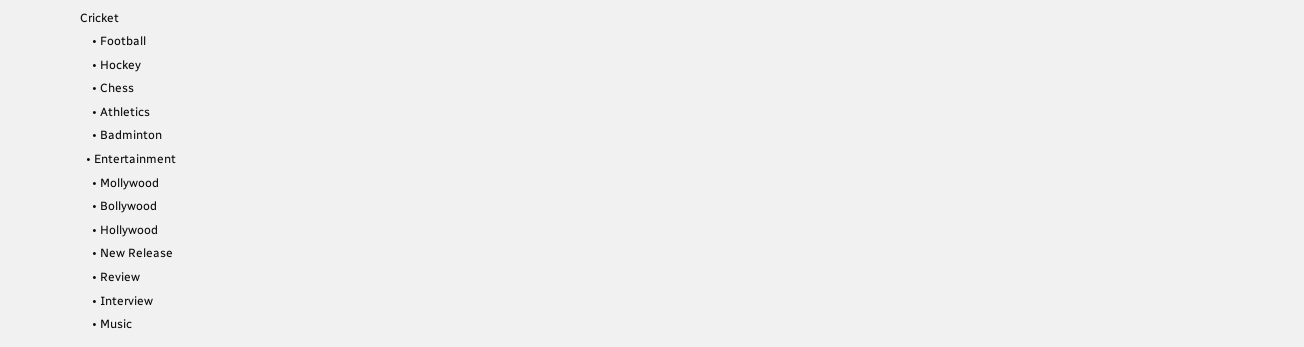Cricket
    • Football
    • Hockey
    • Chess
    • Athletics
    • Badminton
  • Entertainment
    • Mollywood
    • Bollywood
    • Hollywood
    • New Release
    • Review
    • Interview
    • Music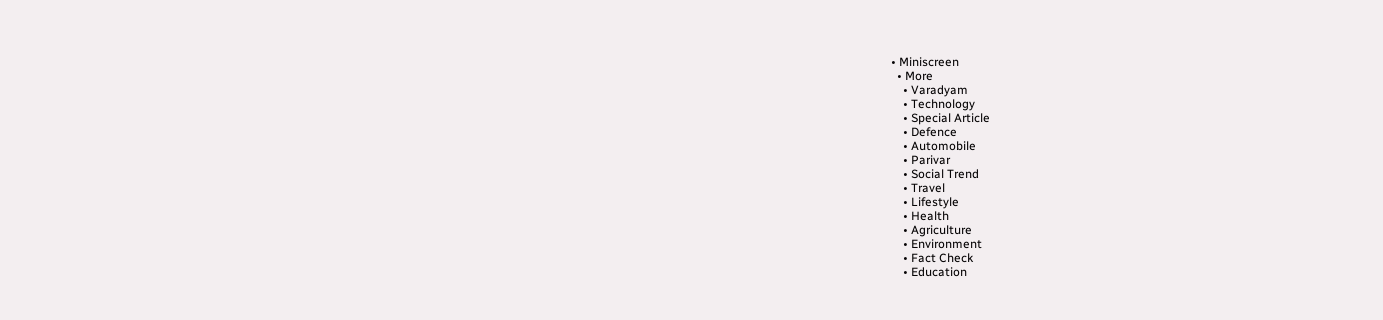• Miniscreen
  • More
    • Varadyam
    • Technology
    • Special Article
    • Defence
    • Automobile
    • Parivar
    • Social Trend
    • Travel
    • Lifestyle
    • Health
    • Agriculture
    • Environment
    • Fact Check
    • Education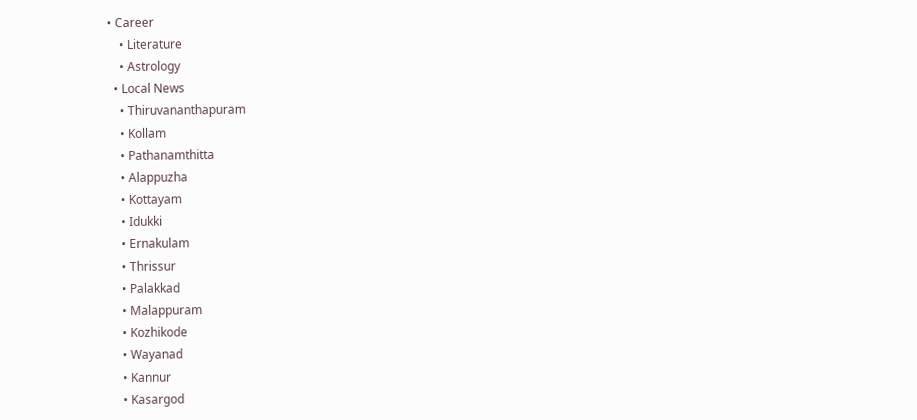• Career
    • Literature
    • Astrology
  • Local News
    • Thiruvananthapuram
    • Kollam
    • Pathanamthitta
    • Alappuzha
    • Kottayam
    • Idukki
    • Ernakulam
    • Thrissur
    • Palakkad
    • Malappuram
    • Kozhikode
    • Wayanad
    • Kannur
    • Kasargod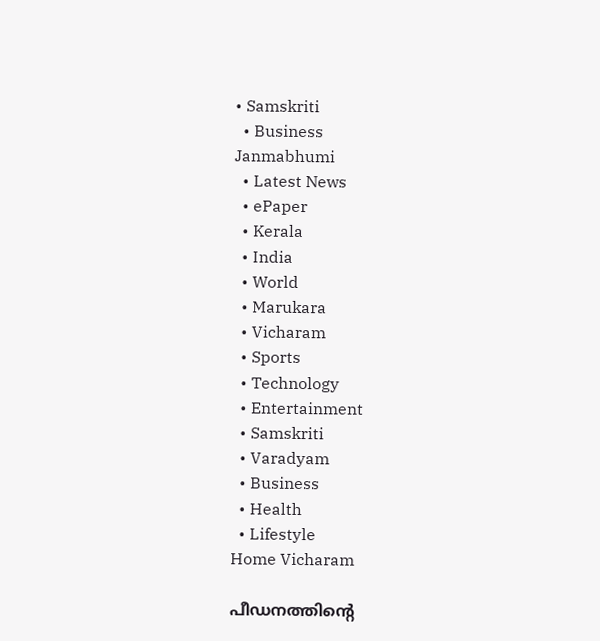• Samskriti
  • Business
Janmabhumi
  • Latest News
  • ePaper
  • Kerala
  • India
  • World
  • Marukara
  • Vicharam
  • Sports
  • Technology
  • Entertainment
  • Samskriti
  • Varadyam
  • Business
  • Health
  • Lifestyle
Home Vicharam

പീഡനത്തിന്റെ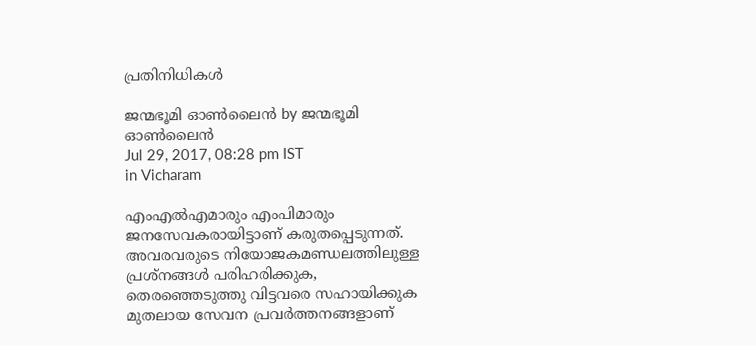പ്രതിനിധികള്‍

ജന്മഭൂമി ഓണ്‍ലൈന്‍ by ജന്മഭൂമി ഓണ്‍ലൈന്‍
Jul 29, 2017, 08:28 pm IST
in Vicharam

എംഎല്‍എമാരും എംപിമാരും ജനസേവകരായിട്ടാണ് കരുതപ്പെടുന്നത്. അവരവരുടെ നിയോജകമണ്ഡലത്തിലുള്ള പ്രശ്‌നങ്ങള്‍ പരിഹരിക്കുക, തെരഞ്ഞെടുത്തു വിട്ടവരെ സഹായിക്കുക മുതലായ സേവന പ്രവര്‍ത്തനങ്ങളാണ്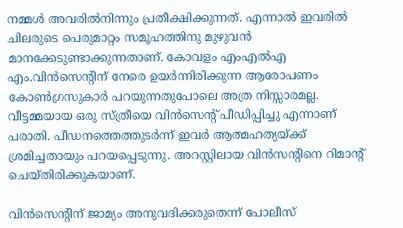നമ്മള്‍ അവരില്‍നിന്നും പ്രതീക്ഷിക്കുന്നത്. എന്നാല്‍ ഇവരില്‍ ചിലരുടെ പെരുമാറ്റം സമൂഹത്തിനു മുഴുവന്‍ മാനക്കേടുണ്ടാക്കുന്നതാണ്. കോവളം എംഎല്‍എ എം.വിന്‍സെന്റിന് നേരെ ഉയര്‍ന്നിരിക്കുന്ന ആരോപണം കോണ്‍ഗ്രസുകാര്‍ പറയുന്നതുപോലെ അത്ര നിസ്സാരമല്ല. വീട്ടമ്മയായ ഒരു സ്ത്രീയെ വിന്‍സെന്റ് പീഡിപ്പിച്ചു എന്നാണ് പരാതി. പീഡനത്തെത്തുടര്‍ന്ന് ഇവര്‍ ആത്മഹത്യയ്‌ക്ക് ശ്രമിച്ചതായും പറയപ്പെടുന്നു. അറസ്റ്റിലായ വിന്‍സന്റിനെ റിമാന്റ് ചെയ്തിരിക്കുകയാണ്.

വിന്‍സെന്റിന് ജാമ്യം അനുവദിക്കരുതെന്ന് പോലീസ്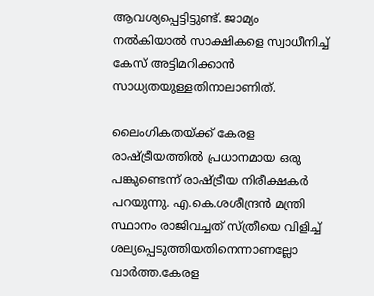ആവശ്യപ്പെട്ടിട്ടുണ്ട്. ജാമ്യം നല്‍കിയാല്‍ സാക്ഷികളെ സ്വാധീനിച്ച് കേസ് അട്ടിമറിക്കാന്‍ സാധ്യതയുള്ളതിനാലാണിത്.

ലൈംഗികതയ്‌ക്ക് കേരള രാഷ്‌ട്രീയത്തില്‍ പ്രധാനമായ ഒരു പങ്കുണ്ടെന്ന് രാഷ്‌ട്രീയ നിരീക്ഷകര്‍ പറയുന്നു. എ.കെ.ശശീന്ദ്രന്‍ മന്ത്രി സ്ഥാനം രാജിവച്ചത് സ്ത്രീയെ വിളിച്ച് ശല്യപ്പെടുത്തിയതിനെന്നാണല്ലോ വാര്‍ത്ത.കേരള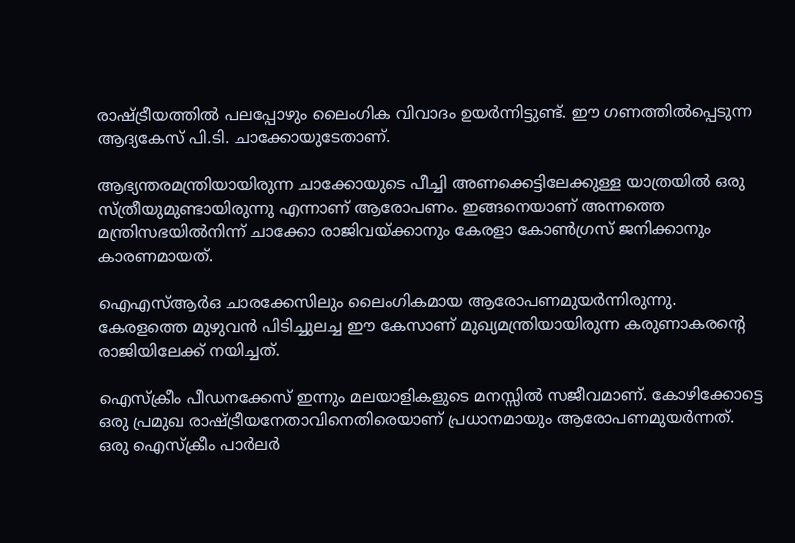രാഷ്‌ട്രീയത്തില്‍ പലപ്പോഴും ലൈംഗിക വിവാദം ഉയര്‍ന്നിട്ടുണ്ട്. ഈ ഗണത്തില്‍പ്പെടുന്ന ആദ്യകേസ് പി.ടി. ചാക്കോയുടേതാണ്.

ആഭ്യന്തരമന്ത്രിയായിരുന്ന ചാക്കോയുടെ പീച്ചി അണക്കെട്ടിലേക്കുള്ള യാത്രയില്‍ ഒരു സ്ത്രീയുമുണ്ടായിരുന്നു എന്നാണ് ആരോപണം. ഇങ്ങനെയാണ് അന്നത്തെ മന്ത്രിസഭയില്‍നിന്ന് ചാക്കോ രാജിവയ്‌ക്കാനും കേരളാ കോണ്‍ഗ്രസ് ജനിക്കാനും കാരണമായത്.

ഐഎസ്ആര്‍ഒ ചാരക്കേസിലും ലൈംഗികമായ ആരോപണമുയര്‍ന്നിരുന്നു. കേരളത്തെ മുഴുവന്‍ പിടിച്ചുലച്ച ഈ കേസാണ് മുഖ്യമന്ത്രിയായിരുന്ന കരുണാകരന്റെ രാജിയിലേക്ക് നയിച്ചത്.

ഐസ്‌ക്രീം പീഡനക്കേസ് ഇന്നും മലയാളികളുടെ മനസ്സില്‍ സജീവമാണ്. കോഴിക്കോട്ടെ ഒരു പ്രമുഖ രാഷ്‌ട്രീയനേതാവിനെതിരെയാണ് പ്രധാനമായും ആരോപണമുയര്‍ന്നത്. ഒരു ഐസ്‌ക്രീം പാര്‍ലര്‍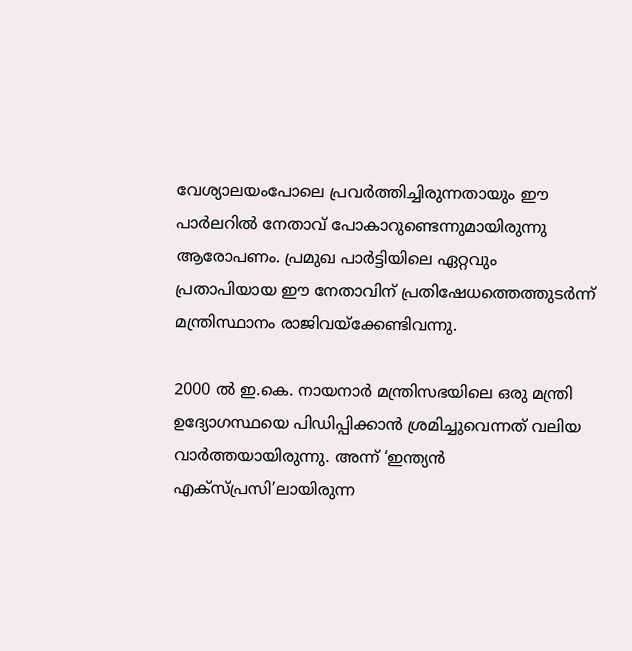വേശ്യാലയംപോലെ പ്രവര്‍ത്തിച്ചിരുന്നതായും ഈ പാര്‍ലറില്‍ നേതാവ് പോകാറുണ്ടെന്നുമായിരുന്നു ആരോപണം. പ്രമുഖ പാര്‍ട്ടിയിലെ ഏറ്റവും പ്രതാപിയായ ഈ നേതാവിന് പ്രതിഷേധത്തെത്തുടര്‍ന്ന് മന്ത്രിസ്ഥാനം രാജിവയ്‌ക്കേണ്ടിവന്നു.

2000 ല്‍ ഇ.കെ. നായനാര്‍ മന്ത്രിസഭയിലെ ഒരു മന്ത്രി ഉദ്യോഗസ്ഥയെ പിഡിപ്പിക്കാന്‍ ശ്രമിച്ചുവെന്നത് വലിയ വാര്‍ത്തയായിരുന്നു. അന്ന് ‘ഇന്ത്യന്‍ എക്‌സ്പ്രസി’ലായിരുന്ന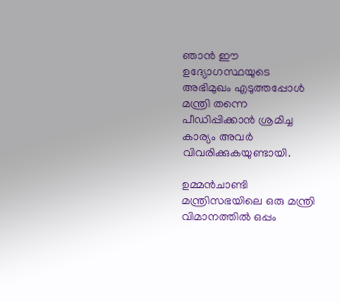ഞാന്‍ ഈ ഉദ്യോഗസ്ഥയുടെ അഭിമുഖം എടുത്തപ്പോള്‍ മന്ത്രി തന്നെ പീഡിപ്പിക്കാന്‍ ശ്രമിച്ച കാര്യം അവര്‍ വിവരിക്കുകയുണ്ടായി.

ഉമ്മന്‍ചാണ്ടി മന്ത്രിസഭയിലെ ഒരു മന്ത്രി വിമാനത്തില്‍ ഒപ്പം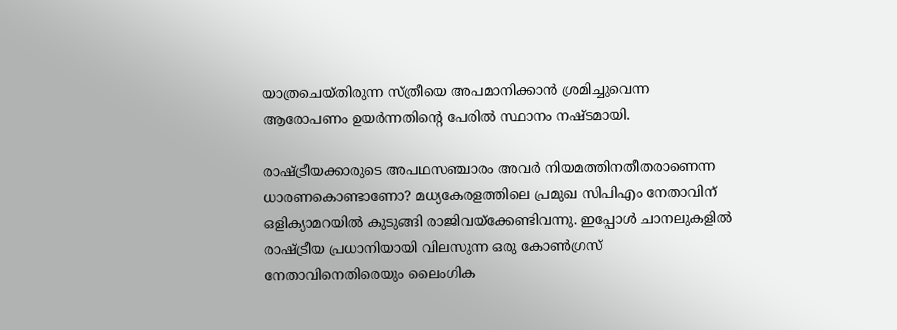യാത്രചെയ്തിരുന്ന സ്ത്രീയെ അപമാനിക്കാന്‍ ശ്രമിച്ചുവെന്ന ആരോപണം ഉയര്‍ന്നതിന്റെ പേരില്‍ സ്ഥാനം നഷ്ടമായി.

രാഷ്‌ട്രീയക്കാരുടെ അപഥസഞ്ചാരം അവര്‍ നിയമത്തിനതീതരാണെന്ന ധാരണകൊണ്ടാണോ? മധ്യകേരളത്തിലെ പ്രമുഖ സിപിഎം നേതാവിന് ഒളിക്യാമറയില്‍ കുടുങ്ങി രാജിവയ്‌ക്കേണ്ടിവന്നു. ഇപ്പോള്‍ ചാനലുകളില്‍ രാഷ്‌ട്രീയ പ്രധാനിയായി വിലസുന്ന ഒരു കോണ്‍ഗ്രസ് നേതാവിനെതിരെയും ലൈംഗിക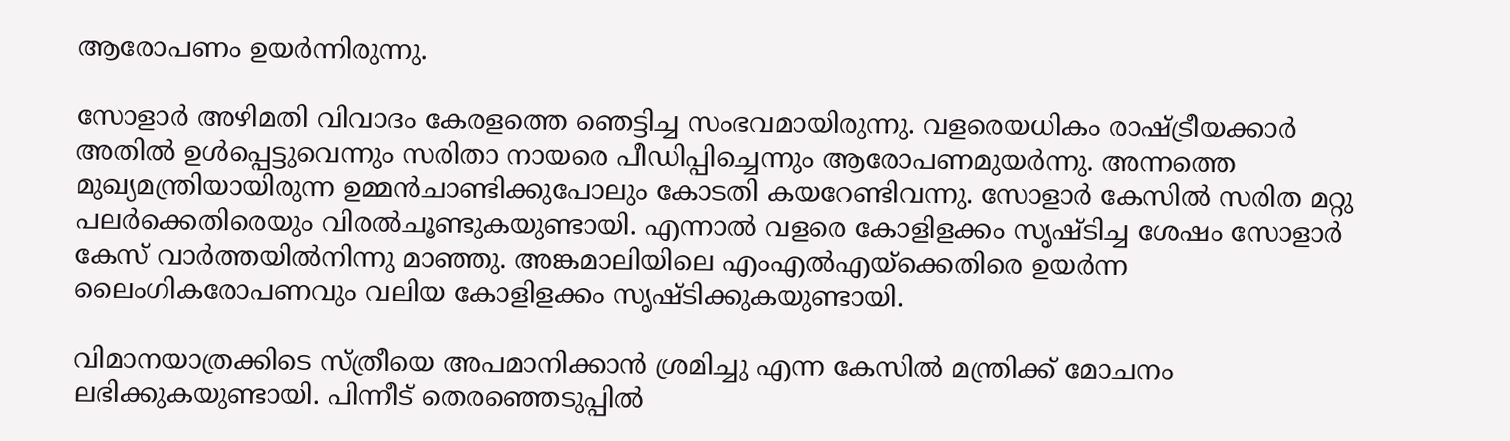ആരോപണം ഉയര്‍ന്നിരുന്നു.

സോളാര്‍ അഴിമതി വിവാദം കേരളത്തെ ഞെട്ടിച്ച സംഭവമായിരുന്നു. വളരെയധികം രാഷ്‌ട്രീയക്കാര്‍ അതില്‍ ഉള്‍പ്പെട്ടുവെന്നും സരിതാ നായരെ പീഡിപ്പിച്ചെന്നും ആരോപണമുയര്‍ന്നു. അന്നത്തെ മുഖ്യമന്ത്രിയായിരുന്ന ഉമ്മന്‍ചാണ്ടിക്കുപോലും കോടതി കയറേണ്ടിവന്നു. സോളാര്‍ കേസില്‍ സരിത മറ്റു പലര്‍ക്കെതിരെയും വിരല്‍ചൂണ്ടുകയുണ്ടായി. എന്നാല്‍ വളരെ കോളിളക്കം സൃഷ്ടിച്ച ശേഷം സോളാര്‍ കേസ് വാര്‍ത്തയില്‍നിന്നു മാഞ്ഞു. അങ്കമാലിയിലെ എംഎല്‍എയ്‌ക്കെതിരെ ഉയര്‍ന്ന ലൈംഗികരോപണവും വലിയ കോളിളക്കം സൃഷ്ടിക്കുകയുണ്ടായി.

വിമാനയാത്രക്കിടെ സ്ത്രീയെ അപമാനിക്കാന്‍ ശ്രമിച്ചു എന്ന കേസില്‍ മന്ത്രിക്ക് മോചനം ലഭിക്കുകയുണ്ടായി. പിന്നീട് തെരഞ്ഞെടുപ്പില്‍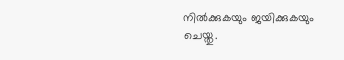നില്‍ക്കുകയും ജയിക്കുകയും ചെയ്തു.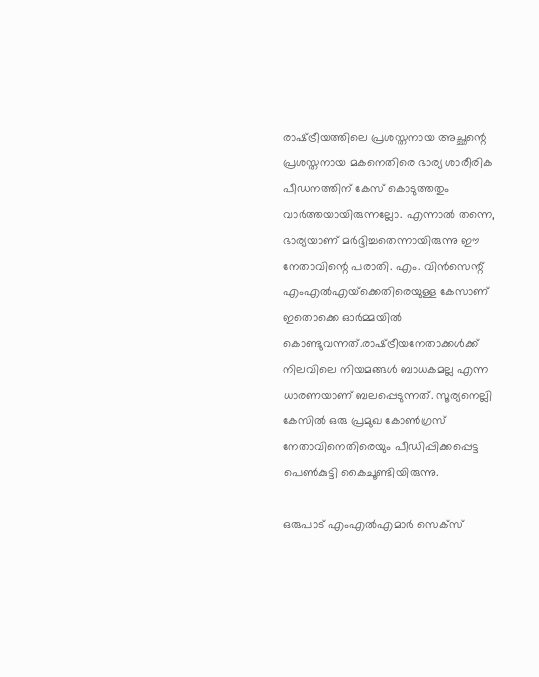രാഷ്‌ട്രീയത്തിലെ പ്രശസ്തനായ അച്ഛന്റെ പ്രശസ്തനായ മകനെതിരെ ഭാര്യ ശാരീരിക പീഡനത്തിന് കേസ് കൊടുത്തതും വാര്‍ത്തയായിരുന്നല്ലോ. എന്നാല്‍ തന്നെ, ഭാര്യയാണ് മര്‍ദ്ദിച്ചതെന്നായിരുന്നു ഈ നേതാവിന്റെ പരാതി. എം. വിന്‍സെന്റ് എംഎല്‍എയ്‌ക്കെതിരെയുള്ള കേസാണ് ഇതൊക്കെ ഓര്‍മ്മയില്‍ കൊണ്ടുവന്നത്.രാഷ്‌ട്രീയനേതാക്കള്‍ക്ക് നിലവിലെ നിയമങ്ങള്‍ ബാധകമല്ല എന്ന ധാരണയാണ് ബലപ്പെടുന്നത്. സൂര്യനെല്ലി കേസില്‍ ഒരു പ്രമുഖ കോണ്‍ഗ്രസ് നേതാവിനെതിരെയും പീഡിപ്പിക്കപ്പെട്ട പെണ്‍കുട്ടി കൈചൂണ്ടിയിരുന്നു.

ഒരുപാട് എംഎല്‍എമാര്‍ സെക്‌സ്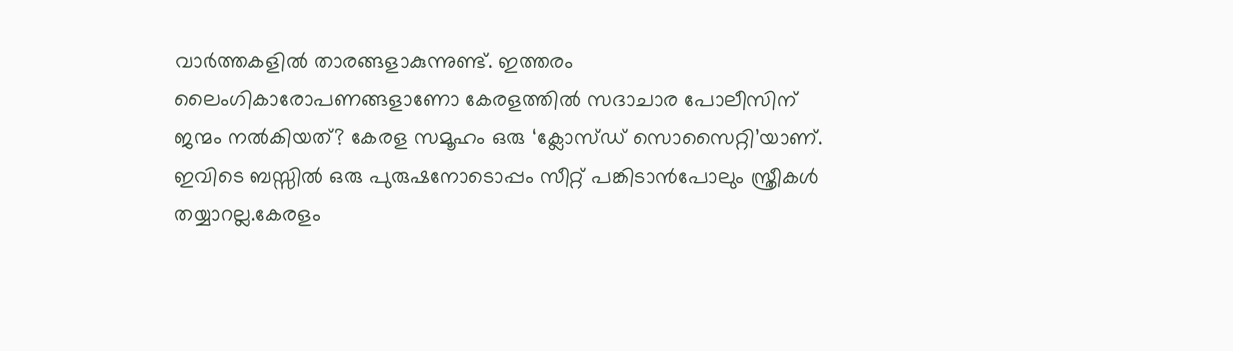വാര്‍ത്തകളില്‍ താരങ്ങളാകുന്നുണ്ട്. ഇത്തരം ലൈംഗികാരോപണങ്ങളാണോ കേരളത്തില്‍ സദാചാര പോലീസിന് ജന്മം നല്‍കിയത്? കേരള സമൂഹം ഒരു ‘ക്ലോസ്ഡ് സൊസൈറ്റി’യാണ്. ഇവിടെ ബസ്സില്‍ ഒരു പുരുഷനോടൊപ്പം സീറ്റ് പങ്കിടാന്‍പോലും സ്ത്രീകള്‍ തയ്യാറല്ല.കേരളം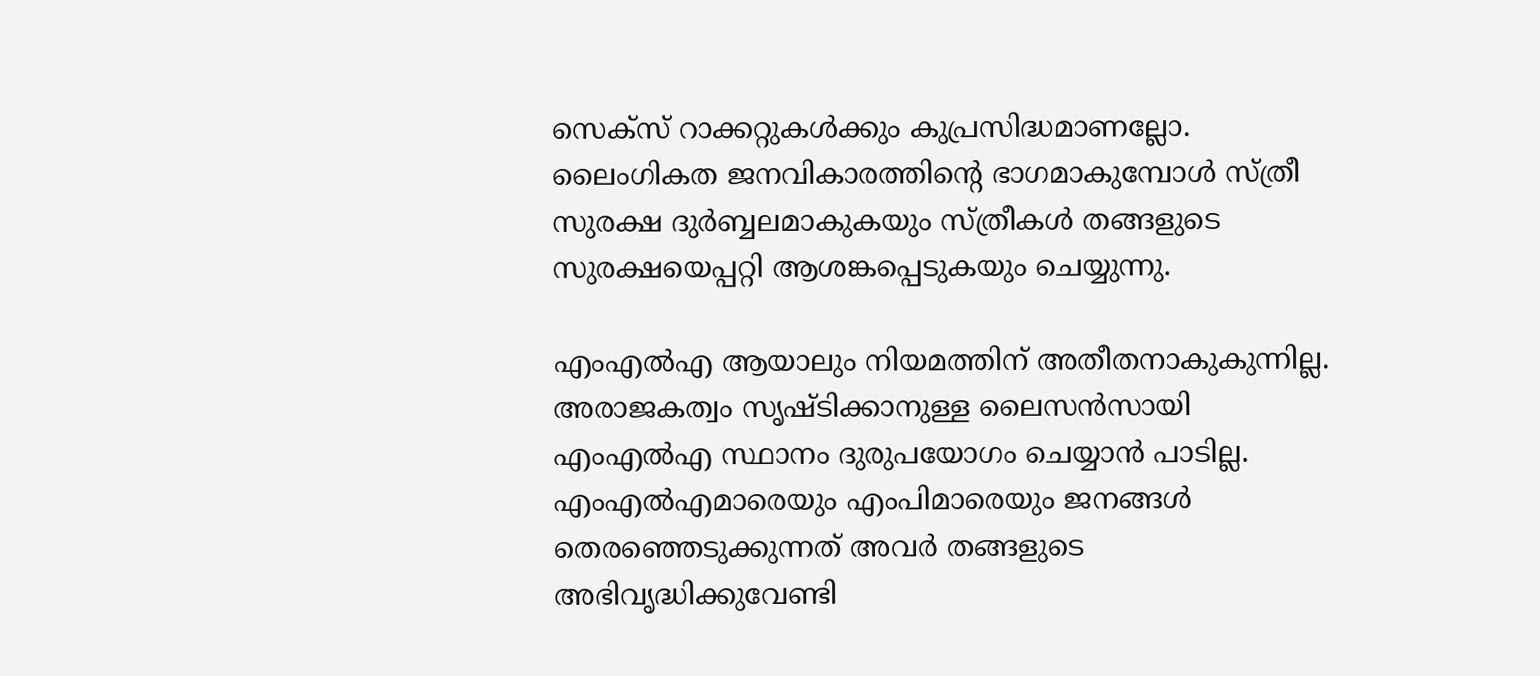സെക്‌സ് റാക്കറ്റുകള്‍ക്കും കുപ്രസിദ്ധമാണല്ലോ. ലൈംഗികത ജനവികാരത്തിന്റെ ഭാഗമാകുമ്പോള്‍ സ്ത്രീ സുരക്ഷ ദുര്‍ബ്ബലമാകുകയും സ്ത്രീകള്‍ തങ്ങളുടെ സുരക്ഷയെപ്പറ്റി ആശങ്കപ്പെടുകയും ചെയ്യുന്നു.

എംഎല്‍എ ആയാലും നിയമത്തിന് അതീതനാകുകുന്നില്ല. അരാജകത്വം സൃഷ്ടിക്കാനുള്ള ലൈസന്‍സായി എംഎല്‍എ സ്ഥാനം ദുരുപയോഗം ചെയ്യാന്‍ പാടില്ല. എംഎല്‍എമാരെയും എംപിമാരെയും ജനങ്ങള്‍ തെരഞ്ഞെടുക്കുന്നത് അവര്‍ തങ്ങളുടെ അഭിവൃദ്ധിക്കുവേണ്ടി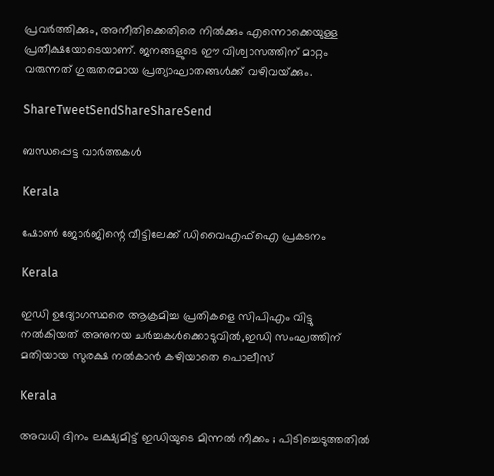പ്രവര്‍ത്തിക്കും, അനീതിക്കെതിരെ നില്‍ക്കും എന്നൊക്കെയുള്ള പ്രതീക്ഷയോടെയാണ്. ജനങ്ങളുടെ ഈ വിശ്വാസത്തിന് മാറ്റം വരുന്നത് ഗുരുതരമായ പ്രത്യാഘാതങ്ങള്‍ക്ക് വഴിവയ്‌ക്കും.

ShareTweetSendShareShareSend

ബന്ധപ്പെട്ട വാര്‍ത്തകള്‍

Kerala

ഷോണ്‍ ജോര്‍ജിന്റെ വീട്ടിലേക്ക് ഡിവൈഎഫ്ഐ പ്രകടനം

Kerala

ഇഡി ഉദ്യോഗസ്ഥരെ ആക്രമിച്ച പ്രതികളെ സിപിഎം വിട്ടു നല്‍കിയത് അനുനയ ചര്‍ച്ചകള്‍ക്കൊടുവില്‍,ഇഡി സംഘത്തിന് മതിയായ സുരക്ഷ നല്‍കാന്‍ കഴിയാതെ പൊലീസ്

Kerala

അവധി ദിനം ലക്ഷ്യമിട്ട് ഇഡിയുടെ മിന്നൽ നീക്കം ; പിടിച്ചെടുത്തതിൽ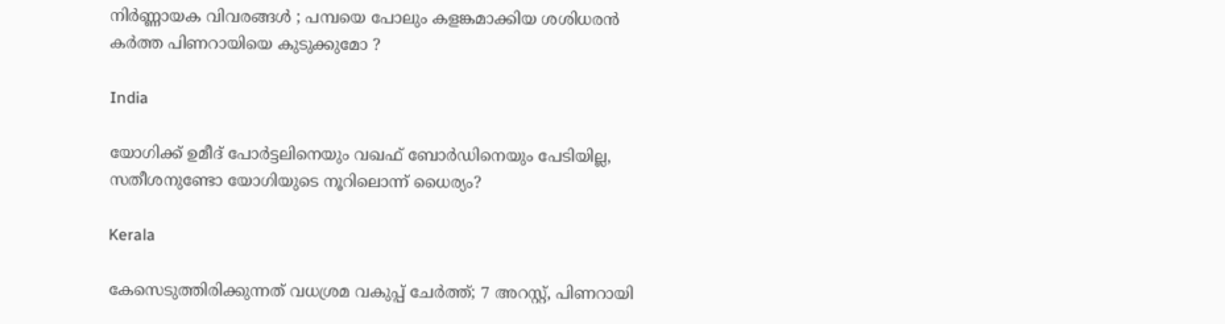നിർണ്ണായക വിവരങ്ങൾ ; പമ്പയെ പോലും കളങ്കമാക്കിയ ശശിധരൻ കർത്ത പിണറായിയെ കുടുക്കുമോ ?

India

യോഗിക്ക് ഉമീദ് പോര്‍ട്ടലിനെയും വഖഫ് ബോര്‍ഡിനെയും പേടിയില്ല, സതീശനുണ്ടോ യോഗിയുടെ നൂറിലൊന്ന് ധൈര്യം?

Kerala

കേസെടുത്തിരിക്കുന്നത് വധശ്രമ വകുപ്പ് ചേർത്ത്; 7 അറസ്റ്റ്, പിണറായി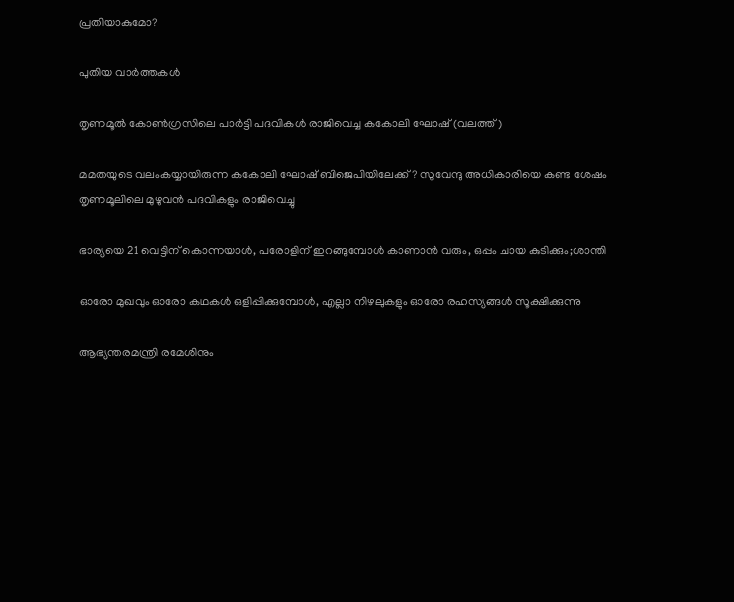പ്രതിയാകുമോ?

പുതിയ വാര്‍ത്തകള്‍

തൃണമൂല്‍ കോണ്‍ഗ്രസിലെ പാര്‍ട്ടി പദവികള്‍ രാജിവെച്ച കകോലി ഘോഷ് (വലത്ത്)

മമതയുടെ വലംകയ്യായിരുന്ന കകോലി ഘോഷ് ബിജെപിയിലേക്ക്? സുവേന്ദു അധികാരിയെ കണ്ട ശേഷം തൃണമൂലിലെ മുഴുവന്‍ പദവികളും രാജിവെച്ചു

ഭാര്യയെ 21 വെട്ടിന് കൊന്നയാള്‍, പരോളിന് ഇറങ്ങുമ്പോള്‍ കാണാന്‍ വരും, ഒപ്പം ചായ കുടിക്കും;ശാന്തി

ഓരോ മുഖവും ഓരോ കഥകൾ ഒളിപ്പിക്കുമ്പോൾ, എല്ലാ നിഴലുകളും ഓരോ രഹസ്യങ്ങൾ സൂക്ഷിക്കുന്നു

ആഭ്യന്തരമന്ത്രി രമേശിനും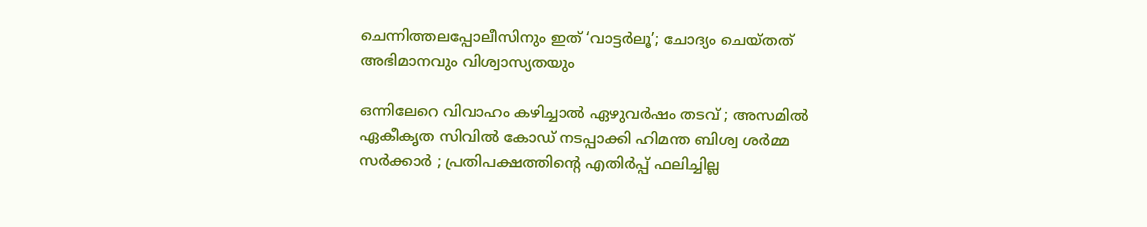ചെന്നിത്തലപ്പോലീസിനും ഇത് ‘വാട്ടർലൂ’; ചോദ്യം ചെയ്തത് അഭിമാനവും വിശ്വാസ്യതയും

ഒന്നിലേറെ വിവാഹം കഴിച്ചാൽ ഏഴുവർഷം തടവ് ; അസമിൽ ഏകീകൃത സിവിൽ കോഡ് നടപ്പാക്കി ഹിമന്ത ബിശ്വ ശർമ്മ സർക്കാർ ; പ്രതിപക്ഷത്തിന്റെ എതിർപ്പ് ഫലിച്ചില്ല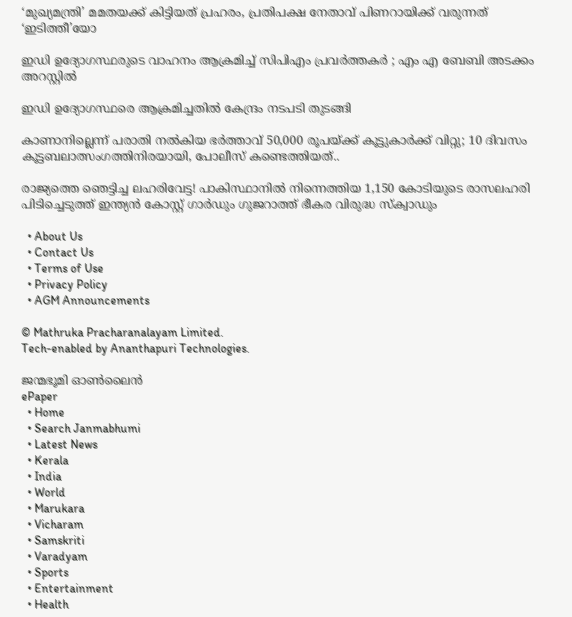‘മുഖ്യമന്ത്രി’ മമതയക്ക് കിട്ടിയത് പ്രഹരം, പ്രതിപക്ഷ നേതാവ് പിണറായിക്ക് വരുന്നത് ‘ഇടിത്തീ’യോ

ഇഡി ഉദ്യോഗസ്ഥരുടെ വാഹനം ആക്രമിച്ച് സിപിഎം പ്രവർത്തകർ ; എം എ ബേബി അടക്കം അറസ്റ്റിൽ

ഇഡി ഉദ്യോഗസ്ഥരെ ആക്രമിച്ചതിൽ കേന്ദ്രം നടപടി തുടങ്ങി

കാണാനില്ലെന്ന് പരാതി നൽകിയ ഭർത്താവ് 50,000 രൂപയ്‌ക്ക് കൂട്ടുകാർക്ക് വിറ്റു; 10 ദിവസം കൂട്ടബലാത്സംഗത്തിനിരയായി, പോലീസ് കണ്ടെത്തിയത്..

രാജ്യത്തെ ഞെട്ടിച്ച ലഹരിവേട്ട! പാകിസ്ഥാനിൽ നിന്നെത്തിയ 1,150 കോടിയുടെ രാസലഹരി പിടിച്ചെടുത്ത് ഇന്ത്യൻ കോസ്റ്റ് ഗാർഡും ഗുജറാത്ത് ഭീകര വിരുദ്ധ സ്‌ക്വാഡും

  • About Us
  • Contact Us
  • Terms of Use
  • Privacy Policy
  • AGM Announcements

© Mathruka Pracharanalayam Limited.
Tech-enabled by Ananthapuri Technologies.

ജന്മഭൂമി ഓണ്‍ലൈന്‍
ePaper
  • Home
  • Search Janmabhumi
  • Latest News
  • Kerala
  • India
  • World
  • Marukara
  • Vicharam
  • Samskriti
  • Varadyam
  • Sports
  • Entertainment
  • Health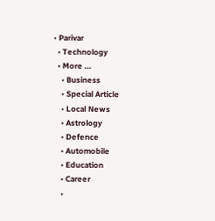• Parivar
  • Technology
  • More …
    • Business
    • Special Article
    • Local News
    • Astrology
    • Defence
    • Automobile
    • Education
    • Career
    •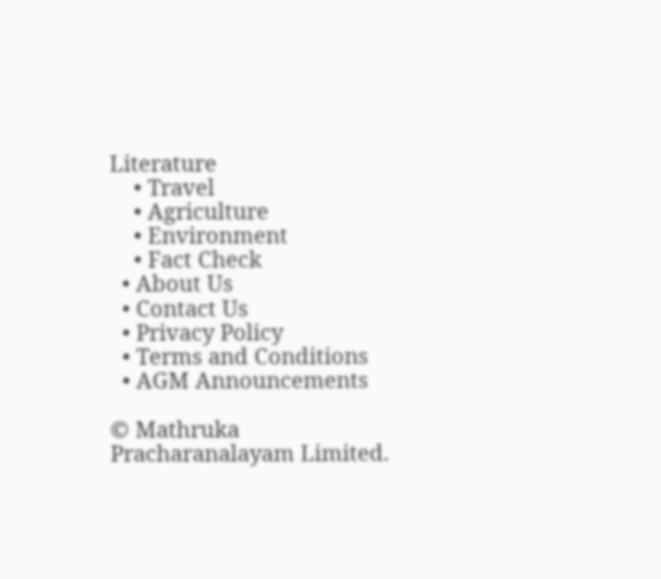Literature
    • Travel
    • Agriculture
    • Environment
    • Fact Check
  • About Us
  • Contact Us
  • Privacy Policy
  • Terms and Conditions
  • AGM Announcements

© Mathruka Pracharanalayam Limited.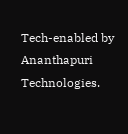Tech-enabled by Ananthapuri Technologies.